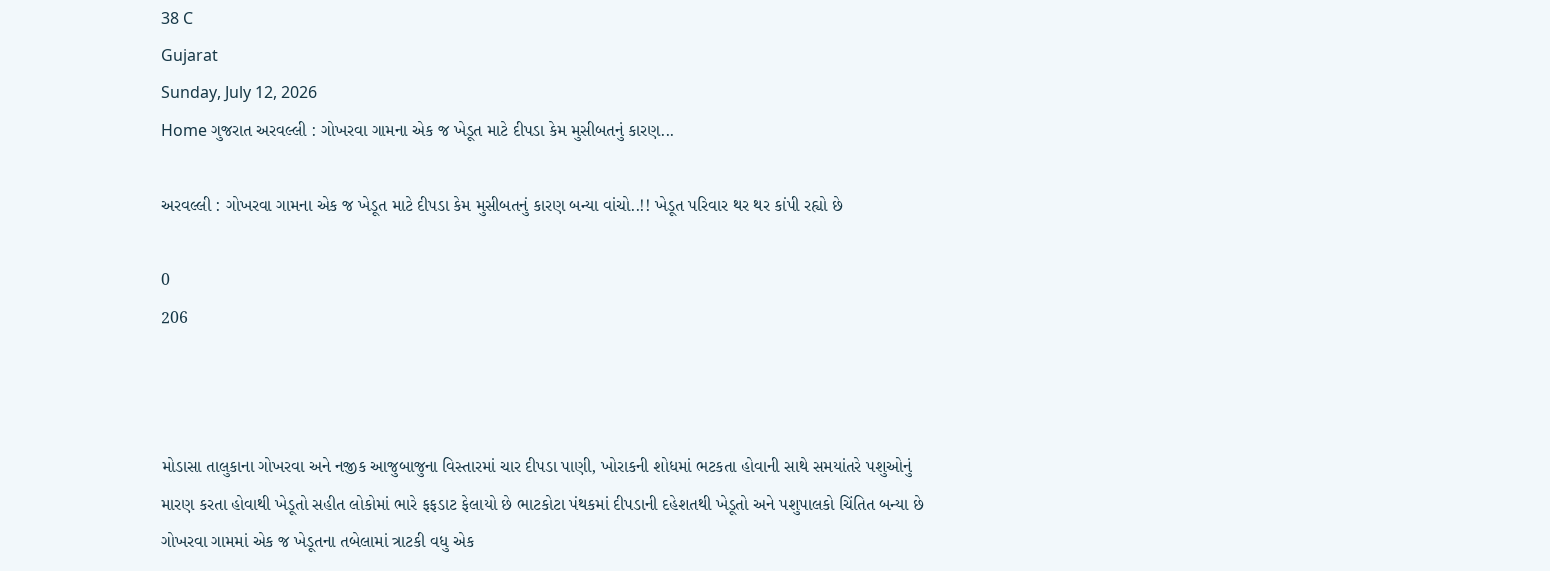38 C
Gujarat
Sunday, July 12, 2026
Home ગુજરાત અરવલ્લી : ગોખરવા ગામના એક જ ખેડૂત માટે દીપડા કેમ મુસીબતનું કારણ...

અરવલ્લી : ગોખરવા ગામના એક જ ખેડૂત માટે દીપડા કેમ મુસીબતનું કારણ બન્યા વાંચો..!! ખેડૂત પરિવાર થર થર કાંપી રહ્યો છે

0
206



મોડાસા તાલુકાના ગોખરવા અને નજીક આજુબાજુના વિસ્તારમાં ચાર દીપડા પાણી, ખોરાકની શોધમાં ભટકતા હોવાની સાથે સમયાંતરે પશુઓનું મારણ કરતા હોવાથી ખેડૂતો સહીત લોકોમાં ભારે ફફડાટ ફેલાયો છે ભાટકોટા પંથકમાં દીપડાની દહેશતથી ખેડૂતો અને પશુપાલકો ચિંતિત બન્યા છે ગોખરવા ગામમાં એક જ ખેડૂતના તબેલામાં ત્રાટકી વધુ એક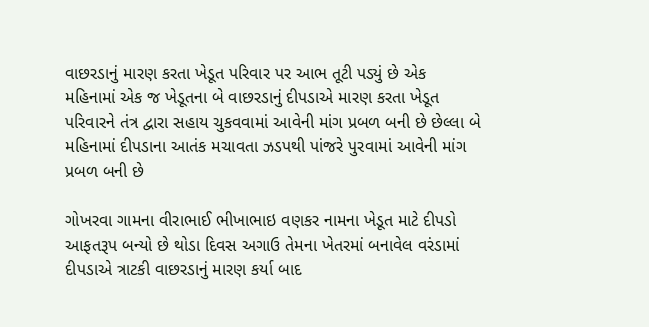વાછરડાનું મારણ કરતા ખેડૂત પરિવાર પર આભ તૂટી પડ્યું છે એક મહિનામાં એક જ ખેડૂતના બે વાછરડાનું દીપડાએ મારણ કરતા ખેડૂત પરિવારને તંત્ર દ્વારા સહાય ચુકવવામાં આવેની માંગ પ્રબળ બની છે છેલ્લા બે મહિનામાં દીપડાના આતંક મચાવતા ઝડપથી પાંજરે પુરવામાં આવેની માંગ પ્રબળ બની છે

ગોખરવા ગામના વીરાભાઈ ભીખાભાઇ વણકર નામના ખેડૂત માટે દીપડો આફતરૂપ બન્યો છે થોડા દિવસ અગાઉ તેમના ખેતરમાં બનાવેલ વરંડામાં દીપડાએ ત્રાટકી વાછરડાનું મારણ કર્યા બાદ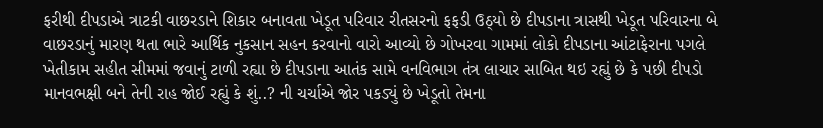ફરીથી દીપડાએ ત્રાટકી વાછરડાને શિકાર બનાવતા ખેડૂત પરિવાર રીતસરનો ફફડી ઉઠ્યો છે દીપડાના ત્રાસથી ખેડૂત પરિવારના બે વાછરડાનું મારણ થતા ભારે આર્થિક નુકસાન સહન કરવાનો વારો આવ્યો છે ગોખરવા ગામમાં લોકો દીપડાના આંટાફેરાના પગલે ખેતીકામ સહીત સીમમાં જવાનું ટાળી રહ્યા છે દીપડાના આતંક સામે વનવિભાગ તંત્ર લાચાર સાબિત થઇ રહ્યું છે કે પછી દીપડો માનવભક્ષી બને તેની રાહ જોઈ રહ્યું કે શું..? ની ચર્ચાએ જોર પકડ્યું છે ખેડૂતો તેમના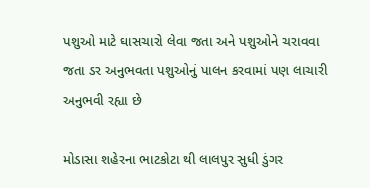પશુઓ માટે ઘાસચારો લેવા જતા અને પશુઓને ચરાવવા જતા ડર અનુભવતા પશુઓનું પાલન કરવામાં પણ લાચારી અનુભવી રહ્યા છે

મોડાસા શહેરના ભાટકોટા થી લાલપુર સુધી ડુંગર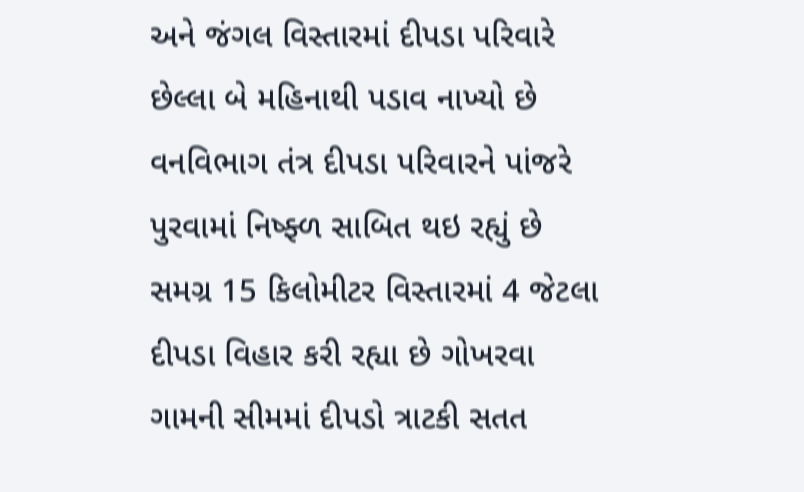અને જંગલ વિસ્તારમાં દીપડા પરિવારે છેલ્લા બે મહિનાથી પડાવ નાખ્યો છે વનવિભાગ તંત્ર દીપડા પરિવારને પાંજરે પુરવામાં નિષ્ફ્ળ સાબિત થઇ રહ્યું છે સમગ્ર 15 કિલોમીટર વિસ્તારમાં 4 જેટલા દીપડા વિહાર કરી રહ્યા છે ગોખરવા ગામની સીમમાં દીપડો ત્રાટકી સતત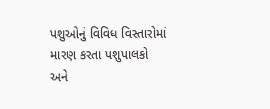પશુઓનું વિવિધ વિસ્તારોમાં મારણ કરતા પશુપાલકો અને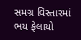સમગ્ર વિસ્તારમાં ભય ફેલાયો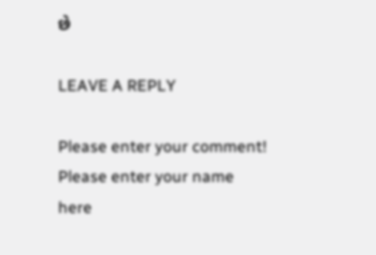છે

LEAVE A REPLY

Please enter your comment!
Please enter your name here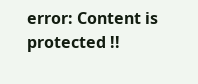error: Content is protected !!